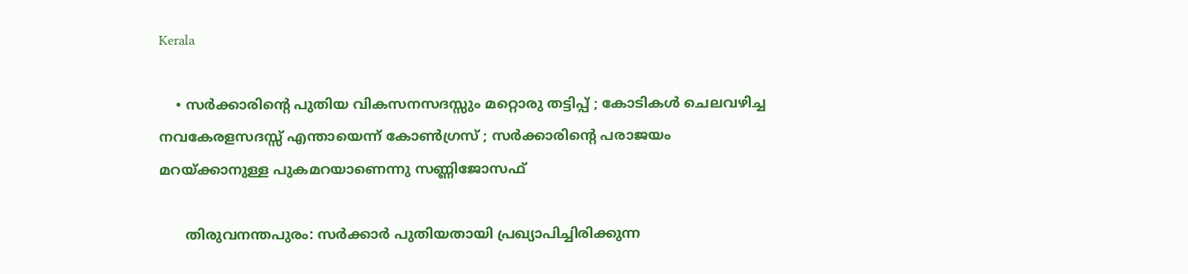Kerala

    • സര്‍ക്കാരിന്റെ പുതിയ വികസനസദസ്സും മറ്റൊരു തട്ടിപ്പ് ; കോടികള്‍ ചെലവഴിച്ച നവകേരളസദസ്സ് എന്തായെന്ന് കോണ്‍ഗ്രസ് ; സര്‍ക്കാരിന്റെ പരാജയം മറയ്ക്കാനുള്ള പുകമറയാണെന്നു സണ്ണിജോസഫ്

      തിരുവനന്തപുരം: സര്‍ക്കാര്‍ പുതിയതായി പ്രഖ്യാപിച്ചിരിക്കുന്ന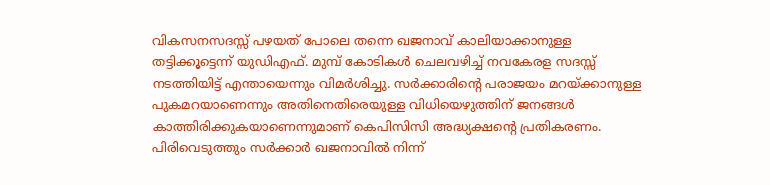വികസനസദസ്സ് പഴയത് പോലെ തന്നെ ഖജനാവ് കാലിയാക്കാനുള്ള തട്ടിക്കൂട്ടെന്ന് യുഡിഎഫ്. മുമ്പ് കോടികള്‍ ചെലവഴിച്ച് നവകേരള സദസ്സ് നടത്തിയിട്ട് എന്തായെന്നും വിമര്‍ശിച്ചു. സര്‍ക്കാരിന്റെ പരാജയം മറയ്ക്കാനുള്ള പുകമറയാണെന്നും അതിനെതിരെയുള്ള വിധിയെഴുത്തിന് ജനങ്ങള്‍ കാത്തിരിക്കുകയാണെന്നുമാണ് കെപിസിസി അദ്ധ്യക്ഷന്റെ പ്രതികരണം. പിരിവെടുത്തും സര്‍ക്കാര്‍ ഖജനാവില്‍ നിന്ന്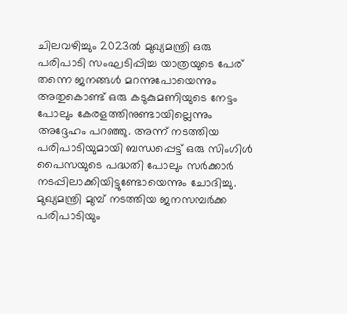ചിലവഴിച്ചും 2023ല്‍ മുഖ്യമന്ത്രി ഒരു പരിപാടി സംഘടിപ്പിച്ച യാത്രയുടെ പേര് തന്നെ ജനങ്ങള്‍ മറന്നുപോയെന്നും അതുകൊണ്ട് ഒരു കടുകുമണിയുടെ നേട്ടം പോലും കേരളത്തിനുണ്ടായില്ലെന്നും അദ്ദേഹം പറഞ്ഞു. അന്ന് നടത്തിയ പരിപാടിയുമായി ബന്ധപ്പെട്ട് ഒരു സിംഗിള്‍ പൈസയുടെ പദ്ധതി പോലും സര്‍ക്കാര്‍ നടപ്പിലാക്കിയിട്ടുണ്ടോയെന്നും ചോദിച്ചു. മുഖ്യമന്ത്രി മുമ്പ് നടത്തിയ ജനസമ്പര്‍ക്ക പരിപാടിയും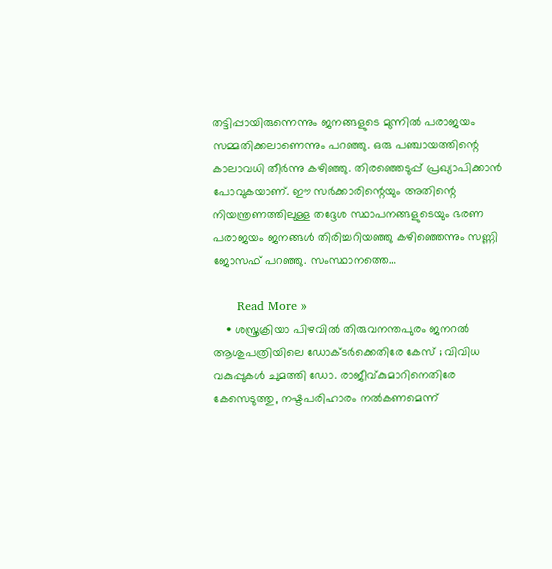തട്ടിപ്പായിരുന്നെന്നും ജനങ്ങളുടെ മുന്നില്‍ പരാജയം സമ്മതിക്കലാണെന്നും പറഞ്ഞു. ഒരു പഞ്ചായത്തിന്റെ കാലാവധി തീര്‍ന്നു കഴിഞ്ഞു. തിരഞ്ഞെടുപ്പ് പ്രഖ്യാപിക്കാന്‍ പോവുകയാണ്. ഈ സര്‍ക്കാരിന്റെയും അതിന്റെ നിയന്ത്രണത്തിലുള്ള തദ്ദേശ സ്ഥാപനങ്ങളുടെയും ഭരണ പരാജയം ജനങ്ങള്‍ തിരിച്ചറിയഞ്ഞു കഴിഞ്ഞെന്നും സണ്ണി ജോസഫ് പറഞ്ഞു. സംസ്ഥാനത്തെ…

      Read More »
    • ശസ്ത്രക്രിയാ പിഴവില്‍ തിരുവനന്തപുരം ജനറല്‍ ആശുപത്രിയിലെ ഡോക്ടര്‍ക്കെതിരേ കേസ് ; വിവിധ വകുപ്പുകള്‍ ചുമത്തി ഡോ. രാജീവ്കുമാറിനെതിരേ കേസെടുത്തു, നഷ്ടപരിഹാരം നല്‍കണമെന്ന്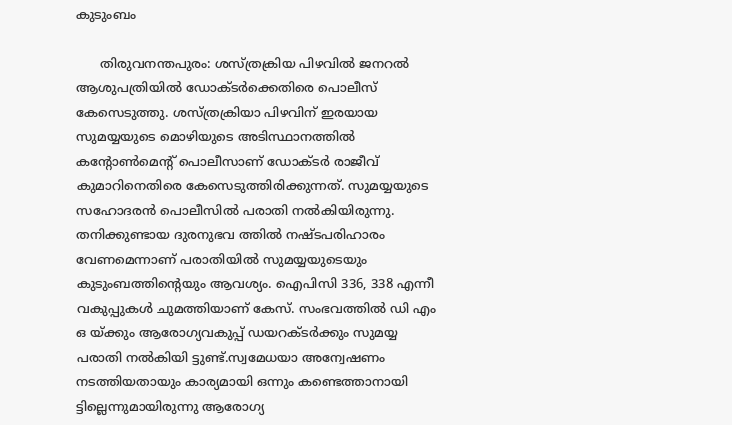കുടുംബം

      തിരുവനന്തപുരം: ശസ്ത്രക്രിയ പിഴവില്‍ ജനറല്‍ ആശുപത്രിയില്‍ ഡോക്ടര്‍ക്കെതിരെ പൊലീസ് കേസെടുത്തു. ശസ്ത്രക്രിയാ പിഴവിന് ഇരയായ സുമയ്യയുടെ മൊഴിയുടെ അടിസ്ഥാനത്തില്‍ കന്റോണ്‍മെന്റ് പൊലീസാണ് ഡോക്ടര്‍ രാജീവ് കുമാറിനെതിരെ കേസെടുത്തിരിക്കുന്നത്. സുമയ്യയുടെ സഹോദരന്‍ പൊലീസില്‍ പരാതി നല്‍കിയിരുന്നു. തനിക്കുണ്ടായ ദുരനുഭവ ത്തില്‍ നഷ്ടപരിഹാരം വേണമെന്നാണ് പരാതിയില്‍ സുമയ്യയുടെയും കുടുംബത്തിന്റെയും ആവശ്യം. ഐപിസി 336, 338 എന്നീ വകുപ്പുകള്‍ ചുമത്തിയാണ് കേസ്. സംഭവത്തില്‍ ഡി എം ഒ യ്ക്കും ആരോഗ്യവകുപ്പ് ഡയറക്ടര്‍ക്കും സുമയ്യ പരാതി നല്‍കിയി ട്ടുണ്ട്.സ്വമേധയാ അന്വേഷണം നടത്തിയതായും കാര്യമായി ഒന്നും കണ്ടെത്താനായി ട്ടില്ലെന്നുമായിരുന്നു ആരോഗ്യ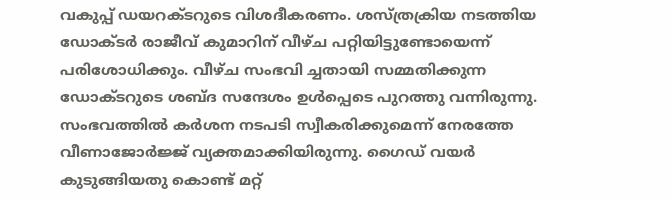വകുപ്പ് ഡയറക്ടറുടെ വിശദീകരണം. ശസ്ത്രക്രിയ നടത്തിയ ഡോക്ടര്‍ രാജീവ് കുമാറിന് വീഴ്ച പറ്റിയിട്ടുണ്ടോയെന്ന് പരിശോധിക്കും. വീഴ്ച സംഭവി ച്ചതായി സമ്മതിക്കുന്ന ഡോക്ടറുടെ ശബ്ദ സന്ദേശം ഉള്‍പ്പെടെ പുറത്തു വന്നിരുന്നു. സംഭവത്തില്‍ കര്‍ശന നടപടി സ്വീകരിക്കുമെന്ന് നേരത്തേ വീണാജോര്‍ജ്ജ് വ്യക്തമാക്കിയിരുന്നു. ഗൈഡ് വയര്‍ കുടുങ്ങിയതു കൊണ്ട് മറ്റ്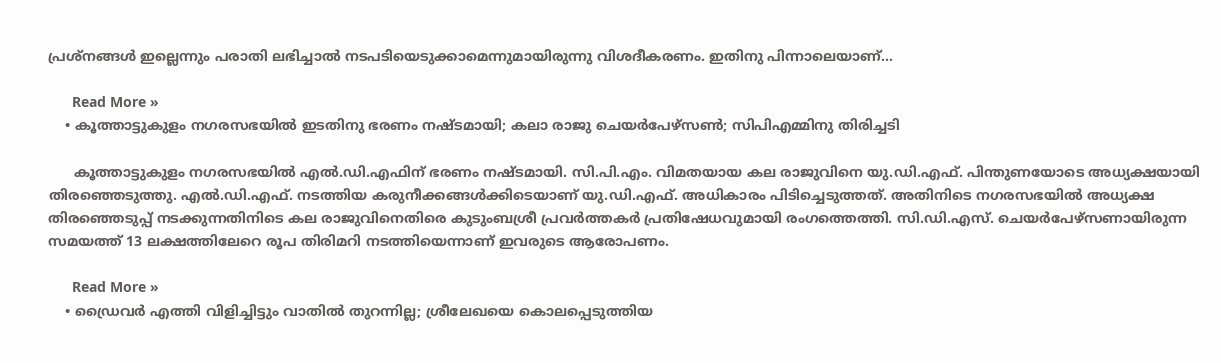പ്രശ്‌നങ്ങള്‍ ഇല്ലെന്നും പരാതി ലഭിച്ചാല്‍ നടപടിയെടുക്കാമെന്നുമായിരുന്നു വിശദീകരണം. ഇതിനു പിന്നാലെയാണ്…

      Read More »
    • കൂത്താട്ടുകുളം നഗരസഭയില്‍ ഇടതിനു ഭരണം നഷ്ടമായി; കലാ രാജു ചെയര്‍പേഴ്‌സണ്‍; സിപിഎമ്മിനു തിരിച്ചടി

      കൂത്താട്ടുകുളം നഗരസഭയിൽ എൽ.ഡി.എഫിന് ഭരണം നഷ്ടമായി. സി.പി.എം. വിമതയായ കല രാജുവിനെ യു.ഡി.എഫ്. പിന്തുണയോടെ അധ്യക്ഷയായി തിരഞ്ഞെടുത്തു. എൽ.ഡി.എഫ്. നടത്തിയ കരുനീക്കങ്ങൾക്കിടെയാണ് യു.ഡി.എഫ്. അധികാരം പിടിച്ചെടുത്തത്. അതിനിടെ നഗരസഭയിൽ അധ്യക്ഷ തിരഞ്ഞെടുപ്പ് നടക്കുന്നതിനിടെ കല രാജുവിനെതിരെ കുടുംബശ്രീ പ്രവർത്തകർ പ്രതിഷേധവുമായി രംഗത്തെത്തി. സി.ഡി.എസ്. ചെയർപേഴ്സണായിരുന്ന സമയത്ത് 13 ലക്ഷത്തിലേറെ രൂപ തിരിമറി നടത്തിയെന്നാണ് ഇവരുടെ ആരോപണം.

      Read More »
    • ഡ്രൈവര്‍ എത്തി വിളിച്ചിട്ടും വാതില്‍ തുറന്നില്ല; ശ്രീലേഖയെ കൊലപ്പെടുത്തിയ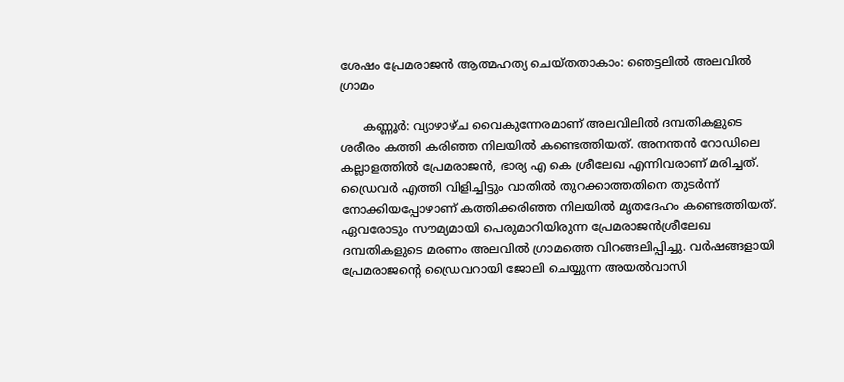ശേഷം പ്രേമരാജന്‍ ആത്മഹത്യ ചെയ്തതാകാം: ഞെട്ടലില്‍ അലവില്‍ ഗ്രാമം

      കണ്ണൂര്‍: വ്യാഴാഴ്ച വൈകുന്നേരമാണ് അലവിലില്‍ ദമ്പതികളുടെ ശരീരം കത്തി കരിഞ്ഞ നിലയില്‍ കണ്ടെത്തിയത്. അനന്തന്‍ റോഡിലെ കല്ലാളത്തില്‍ പ്രേമരാജന്‍, ഭാര്യ എ കെ ശ്രീലേഖ എന്നിവരാണ് മരിച്ചത്. ഡ്രൈവര്‍ എത്തി വിളിച്ചിട്ടും വാതില്‍ തുറക്കാത്തതിനെ തുടര്‍ന്ന് നോക്കിയപ്പോഴാണ് കത്തിക്കരിഞ്ഞ നിലയില്‍ മൃതദേഹം കണ്ടെത്തിയത്. ഏവരോടും സൗമ്യമായി പെരുമാറിയിരുന്ന പ്രേമരാജന്‍ശ്രീലേഖ ദമ്പതികളുടെ മരണം അലവില്‍ ഗ്രാമത്തെ വിറങ്ങലിപ്പിച്ചു. വര്‍ഷങ്ങളായി പ്രേമരാജന്റെ ഡ്രൈവറായി ജോലി ചെയ്യുന്ന അയല്‍വാസി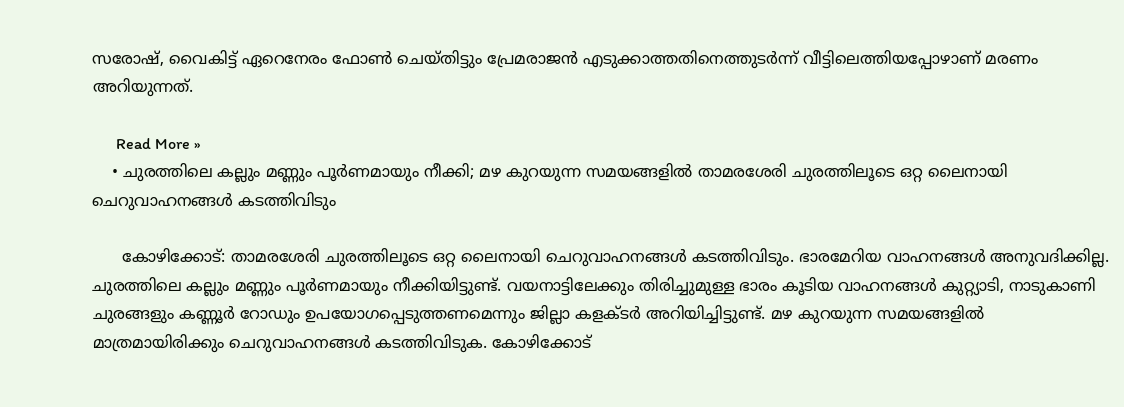സരോഷ്, വൈകിട്ട് ഏറെനേരം ഫോണ്‍ ചെയ്തിട്ടും പ്രേമരാജന്‍ എടുക്കാത്തതിനെത്തുടര്‍ന്ന് വീട്ടിലെത്തിയപ്പോഴാണ് മരണം അറിയുന്നത്.

      Read More »
    • ചുരത്തിലെ കല്ലും മണ്ണും പൂര്‍ണമായും നീക്കി; മഴ കുറയുന്ന സമയങ്ങളില്‍ താമരശേരി ചുരത്തിലൂടെ ഒറ്റ ലൈനായി ചെറുവാഹനങ്ങള്‍ കടത്തിവിടും

      കോഴിക്കോട്: താമരശേരി ചുരത്തിലൂടെ ഒറ്റ ലൈനായി ചെറുവാഹനങ്ങള്‍ കടത്തിവിടും. ഭാരമേറിയ വാഹനങ്ങള്‍ അനുവദിക്കില്ല. ചുരത്തിലെ കല്ലും മണ്ണും പൂര്‍ണമായും നീക്കിയിട്ടുണ്ട്. വയനാട്ടിലേക്കും തിരിച്ചുമുള്ള ഭാരം കൂടിയ വാഹനങ്ങള്‍ കുറ്റ്യാടി, നാടുകാണി ചുരങ്ങളും കണ്ണൂര്‍ റോഡും ഉപയോഗപ്പെടുത്തണമെന്നും ജില്ലാ കളക്ടര്‍ അറിയിച്ചിട്ടുണ്ട്. മഴ കുറയുന്ന സമയങ്ങളില്‍ മാത്രമായിരിക്കും ചെറുവാഹനങ്ങള്‍ കടത്തിവിടുക. കോഴിക്കോട്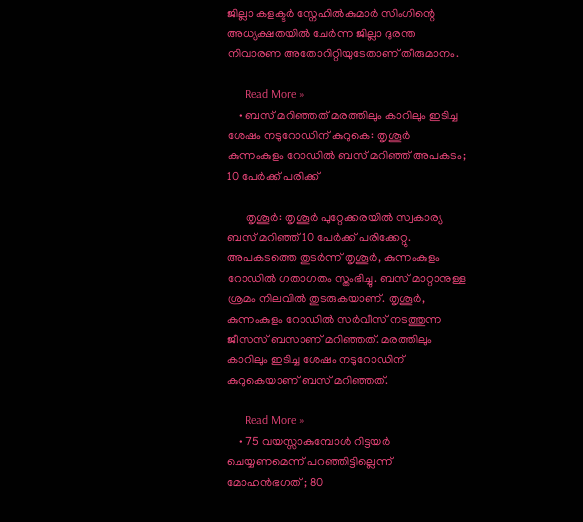ജില്ലാ കളക്ടര്‍ സ്നേഹില്‍കുമാര്‍ സിംഗിന്റെ അധ്യക്ഷതയില്‍ ചേര്‍ന്ന ജില്ലാ ദുരന്ത നിവാരണ അതോറിറ്റിയുടേതാണ് തീരുമാനം.

      Read More »
    • ബസ് മറിഞ്ഞത് മരത്തിലും കാറിലും ഇടിച്ച ശേഷം നടുറോഡിന് കുറുകെ: തൃശൂര്‍ കുന്നംകുളം റോഡില്‍ ബസ് മറിഞ്ഞ് അപകടം; 10 പേര്‍ക്ക് പരിക്ക്

      തൃശൂര്‍: തൃശൂര്‍ പുറ്റേക്കരയില്‍ സ്വകാര്യ ബസ് മറിഞ്ഞ് 10 പേര്‍ക്ക് പരിക്കേറ്റു. അപകടത്തെ തുടര്‍ന്ന് തൃശൂര്‍, കുന്നംകുളം റോഡില്‍ ഗതാഗതം സ്തംഭിച്ചു. ബസ് മാറ്റാനുള്ള ശ്രമം നിലവില്‍ തുടരുകയാണ്. തൃശൂര്‍, കുന്നംകുളം റോഡില്‍ സര്‍വീസ് നടത്തുന്ന ജീസസ് ബസാണ് മറിഞ്ഞത്. മരത്തിലും കാറിലും ഇടിച്ച ശേഷം നടുറോഡിന് കുറുകെയാണ് ബസ് മറിഞ്ഞത്.

      Read More »
    • 75 വയസ്സാകുമ്പോള്‍ റിട്ടയര്‍ ചെയ്യണമെന്ന് പറഞ്ഞിട്ടില്ലെന്ന് മോഹന്‍ഭഗത് ; 80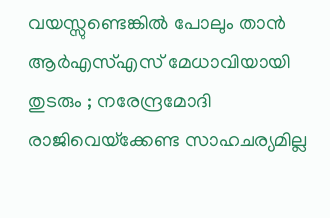വയസ്സുണ്ടെങ്കില്‍ പോലും താന്‍ ആര്‍എസ്എസ് മേധാവിയായി തുടരും ; നരേന്ദ്രമോദി രാജിവെയ്‌ക്കേണ്ട സാഹചര്യമില്ല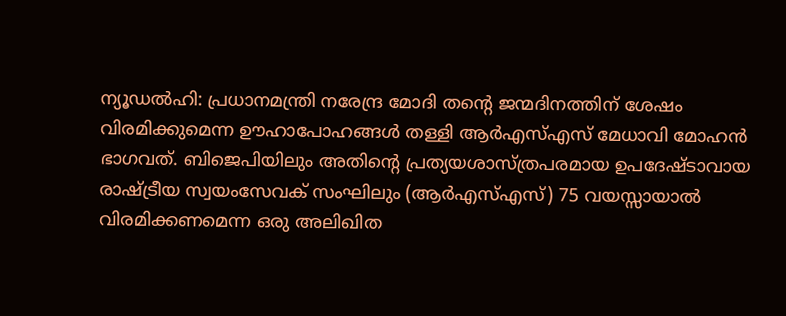ന്യൂഡല്‍ഹി: പ്രധാനമന്ത്രി നരേന്ദ്ര മോദി തന്റെ ജന്മദിനത്തിന് ശേഷം വിരമിക്കുമെന്ന ഊഹാപോഹങ്ങള്‍ തള്ളി ആര്‍എസ്എസ് മേധാവി മോഹന്‍ ഭാഗവത്. ബിജെപിയിലും അതിന്റെ പ്രത്യയശാസ്ത്രപരമായ ഉപദേഷ്ടാവായ രാഷ്ട്രീയ സ്വയംസേവക് സംഘിലും (ആര്‍എസ്എസ്) 75 വയസ്സായാല്‍ വിരമിക്കണമെന്ന ഒരു അലിഖിത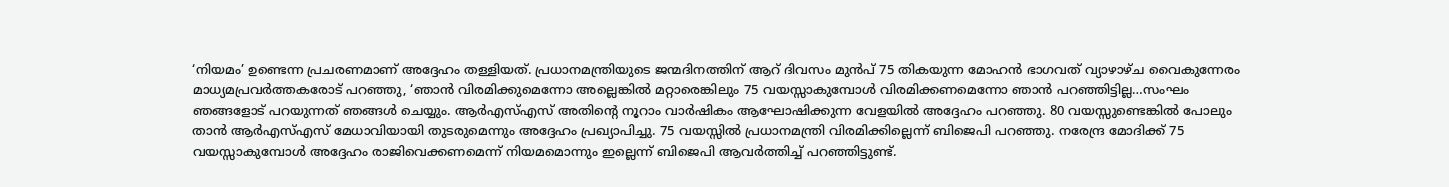‘നിയമം’ ഉണ്ടെന്ന പ്രചരണമാണ് അദ്ദേഹം തള്ളിയത്. പ്രധാനമന്ത്രിയുടെ ജന്മദിനത്തിന് ആറ് ദിവസം മുന്‍പ് 75 തികയുന്ന മോഹന്‍ ഭാഗവത് വ്യാഴാഴ്ച വൈകുന്നേരം മാധ്യമപ്രവര്‍ത്തകരോട് പറഞ്ഞു, ‘ഞാന്‍ വിരമിക്കുമെന്നോ അല്ലെങ്കില്‍ മറ്റാരെങ്കിലും 75 വയസ്സാകുമ്പോള്‍ വിരമിക്കണമെന്നോ ഞാന്‍ പറഞ്ഞിട്ടില്ല…സംഘം ഞങ്ങളോട് പറയുന്നത് ഞങ്ങള്‍ ചെയ്യും. ആര്‍എസ്എസ് അതിന്റെ നൂറാം വാര്‍ഷികം ആഘോഷിക്കുന്ന വേളയില്‍ അദ്ദേഹം പറഞ്ഞു. 80 വയസ്സുണ്ടെങ്കില്‍ പോലും താന്‍ ആര്‍എസ്എസ് മേധാവിയായി തുടരുമെന്നും അദ്ദേഹം പ്രഖ്യാപിച്ചു. 75 വയസ്സില്‍ പ്രധാനമന്ത്രി വിരമിക്കില്ലെന്ന് ബിജെപി പറഞ്ഞു. നരേന്ദ്ര മോദിക്ക് 75 വയസ്സാകുമ്പോള്‍ അദ്ദേഹം രാജിവെക്കണമെന്ന് നിയമമൊന്നും ഇല്ലെന്ന് ബിജെപി ആവര്‍ത്തിച്ച് പറഞ്ഞിട്ടുണ്ട്.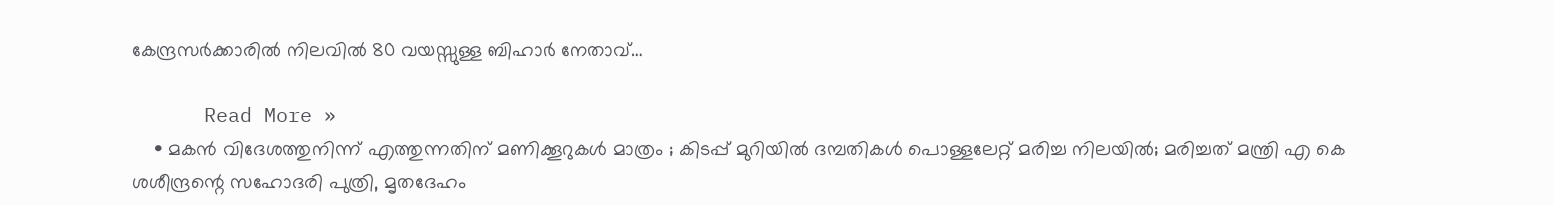കേന്ദ്രസര്‍ക്കാരില്‍ നിലവില്‍ 80 വയസ്സുള്ള ബിഹാര്‍ നേതാവ്…

      Read More »
    • മകന്‍ വിദേശത്തുനിന്ന് എത്തുന്നതിന് മണിക്കൂറുകള്‍ മാത്രം ; കിടപ്പ് മുറിയില്‍ ദമ്പതികള്‍ പൊള്ളലേറ്റ് മരിച്ച നിലയില്‍; മരിച്ചത് മന്ത്രി എ കെ ശശീന്ദ്രന്റെ സഹോദരി പുത്രി, മൃതദേഹം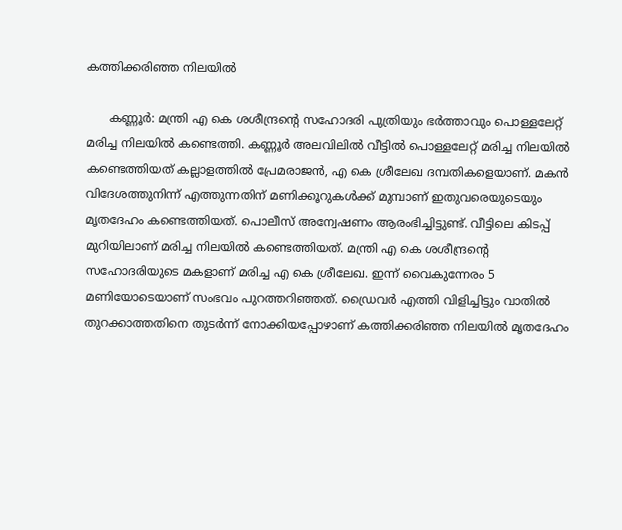കത്തിക്കരിഞ്ഞ നിലയില്‍

      കണ്ണൂര്‍: മന്ത്രി എ കെ ശശീന്ദ്രന്റെ സഹോദരി പുത്രിയും ഭര്‍ത്താവും പൊള്ളലേറ്റ് മരിച്ച നിലയില്‍ കണ്ടെത്തി. കണ്ണൂര്‍ അലവിലില്‍ വീട്ടില്‍ പൊള്ളലേറ്റ് മരിച്ച നിലയില്‍ കണ്ടെത്തിയത് കല്ലാളത്തില്‍ പ്രേമരാജന്‍, എ കെ ശ്രീലേഖ ദമ്പതികളെയാണ്. മകന്‍ വിദേശത്തുനിന്ന് എത്തുന്നതിന് മണിക്കൂറുകള്‍ക്ക് മുമ്പാണ് ഇതുവരെയുടെയും മൃതദേഹം കണ്ടെത്തിയത്. പൊലീസ് അന്വേഷണം ആരംഭിച്ചിട്ടുണ്ട്. വീട്ടിലെ കിടപ്പ് മുറിയിലാണ് മരിച്ച നിലയില്‍ കണ്ടെത്തിയത്. മന്ത്രി എ കെ ശശീന്ദ്രന്റെ സഹോദരിയുടെ മകളാണ് മരിച്ച എ കെ ശ്രീലേഖ. ഇന്ന് വൈകുന്നേരം 5 മണിയോടെയാണ് സംഭവം പുറത്തറിഞ്ഞത്. ഡ്രൈവര്‍ എത്തി വിളിച്ചിട്ടും വാതില്‍ തുറക്കാത്തതിനെ തുടര്‍ന്ന് നോക്കിയപ്പോഴാണ് കത്തിക്കരിഞ്ഞ നിലയില്‍ മൃതദേഹം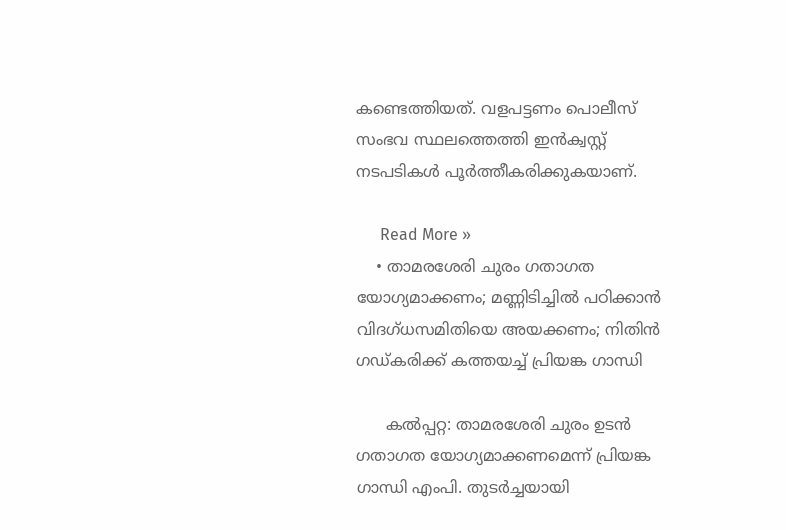കണ്ടെത്തിയത്. വളപട്ടണം പൊലീസ് സംഭവ സ്ഥലത്തെത്തി ഇന്‍ക്വസ്റ്റ് നടപടികള്‍ പൂര്‍ത്തീകരിക്കുകയാണ്.

      Read More »
    • താമരശേരി ചുരം ഗതാഗത യോഗ്യമാക്കണം; മണ്ണിടിച്ചില്‍ പഠിക്കാന്‍ വിദഗ്ധസമിതിയെ അയക്കണം; നിതിന്‍ ഗഡ്കരിക്ക് കത്തയച്ച് പ്രിയങ്ക ഗാന്ധി

      കല്‍പ്പറ്റ: താമരശേരി ചുരം ഉടന്‍ ഗതാഗത യോഗ്യമാക്കണമെന്ന് പ്രിയങ്ക ഗാന്ധി എംപി. തുടര്‍ച്ചയായി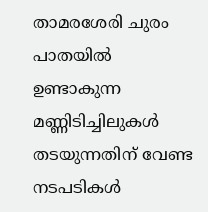താമരശേരി ചുരം പാതയില്‍ ഉണ്ടാകുന്ന മണ്ണിടിച്ചിലുകള്‍ തടയുന്നതിന് വേണ്ട നടപടികള്‍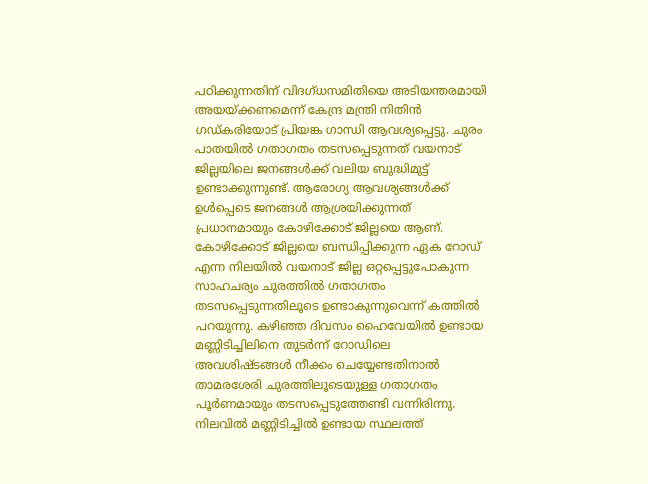പഠിക്കുന്നതിന് വിദഗ്ധസമിതിയെ അടിയന്തരമായി അയയ്ക്കണമെന്ന് കേന്ദ്ര മന്ത്രി നിതിന്‍ ഗഡ്കരിയോട് പ്രിയങ്ക ഗാന്ധി ആവശ്യപ്പെട്ടു. ചുരം പാതയില്‍ ഗതാഗതം തടസപ്പെടുന്നത് വയനാട് ജില്ലയിലെ ജനങ്ങള്‍ക്ക് വലിയ ബുദ്ധിമുട്ട് ഉണ്ടാക്കുന്നുണ്ട്. ആരോഗ്യ ആവശ്യങ്ങള്‍ക്ക് ഉള്‍പ്പെടെ ജനങ്ങള്‍ ആശ്രയിക്കുന്നത് പ്രധാനമായും കോഴിക്കോട് ജില്ലയെ ആണ്. കോഴിക്കോട് ജില്ലയെ ബന്ധിപ്പിക്കുന്ന ഏക റോഡ് എന്ന നിലയില്‍ വയനാട് ജില്ല ഒറ്റപ്പെട്ടുപോകുന്ന സാഹചര്യം ചുരത്തില്‍ ഗതാഗതം തടസപ്പെടുന്നതിലൂടെ ഉണ്ടാകുന്നുവെന്ന് കത്തില്‍ പറയുന്നു. കഴിഞ്ഞ ദിവസം ഹൈവേയില്‍ ഉണ്ടായ മണ്ണിടിച്ചിലിനെ തുടര്‍ന്ന് റോഡിലെ അവശിഷ്ടങ്ങള്‍ നീക്കം ചെയ്യേണ്ടതിനാല്‍ താമരശേരി ചുരത്തിലൂടെയുള്ള ഗതാഗതം പൂര്‍ണമായും തടസപ്പെടുത്തേണ്ടി വന്നിരിന്നു. നിലവില്‍ മണ്ണിടിച്ചില്‍ ഉണ്ടായ സ്ഥലത്ത്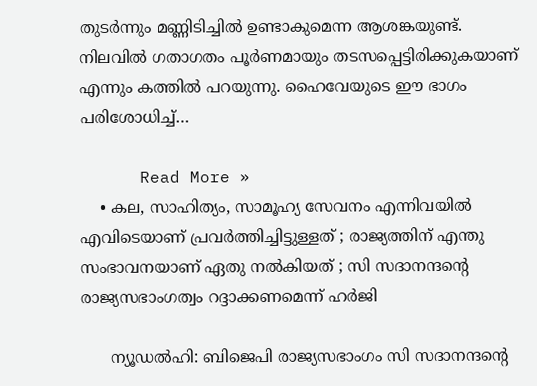തുടര്‍ന്നും മണ്ണിടിച്ചില്‍ ഉണ്ടാകുമെന്ന ആശങ്കയുണ്ട്. നിലവില്‍ ഗതാഗതം പൂര്‍ണമായും തടസപ്പെട്ടിരിക്കുകയാണ് എന്നും കത്തില്‍ പറയുന്നു. ഹൈവേയുടെ ഈ ഭാഗം പരിശോധിച്ച്…

      Read More »
    • കല, സാഹിത്യം, സാമൂഹ്യ സേവനം എന്നിവയില്‍ എവിടെയാണ് പ്രവര്‍ത്തിച്ചിട്ടുള്ളത് ; രാജ്യത്തിന് എന്തു സംഭാവനയാണ് ഏതു നല്‍കിയത് ; സി സദാനന്ദന്റെ രാജ്യസഭാംഗത്വം റദ്ദാക്കണമെന്ന് ഹര്‍ജി

      ന്യൂഡല്‍ഹി: ബിജെപി രാജ്യസഭാംഗം സി സദാനന്ദന്റെ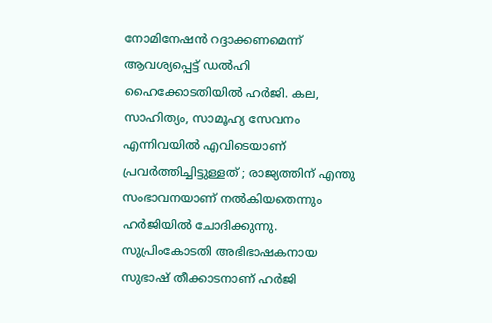നോമിനേഷന്‍ റദ്ദാക്കണമെന്ന് ആവശ്യപ്പെട്ട് ഡല്‍ഹി ഹൈക്കോടതിയില്‍ ഹര്‍ജി. കല, സാഹിത്യം, സാമൂഹ്യ സേവനം എന്നിവയില്‍ എവിടെയാണ് പ്രവര്‍ത്തിച്ചിട്ടുള്ളത് ; രാജ്യത്തിന് എന്തു സംഭാവനയാണ് നല്‍കിയതെന്നും ഹര്‍ജിയില്‍ ചോദിക്കുന്നു. സുപ്രിംകോടതി അഭിഭാഷകനായ സുഭാഷ് തീക്കാടനാണ് ഹര്‍ജി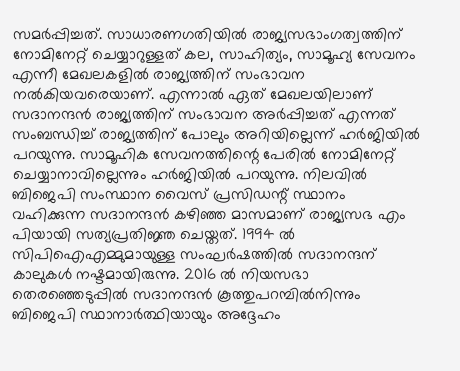സമര്‍പ്പിച്ചത്. സാധാരണഗതിയില്‍ രാജ്യസഭാംഗത്വത്തിന് നോമിനേറ്റ് ചെയ്യാറുള്ളത് കല, സാഹിത്യം, സാമൂഹ്യ സേവനം എന്നീ മേഖലകളില്‍ രാജ്യത്തിന് സംഭാവന നല്‍കിയവരെയാണ്. എന്നാല്‍ ഏത് മേഖലയിലാണ് സദാനന്ദന്‍ രാജ്യത്തിന് സംഭാവന അര്‍പ്പിച്ചത് എന്നത് സംബന്ധിച്ച് രാജ്യത്തിന് പോലും അറിയില്ലെന്ന് ഹര്‍ജിയില്‍ പറയുന്നു. സാമൂഹിക സേവനത്തിന്റെ പേരില്‍ നോമിനേറ്റ് ചെയ്യാനാവില്ലെന്നും ഹര്‍ജിയില്‍ പറയുന്നു. നിലവില്‍ ബിജെപി സംസ്ഥാന വൈസ് പ്രസിഡന്റ് സ്ഥാനം വഹിക്കുന്ന സദാനന്ദന്‍ കഴിഞ്ഞ മാസമാണ് രാജ്യസഭ എം പിയായി സത്യപ്രതിജ്ഞ ചെയ്തത്. 1994 ല്‍ സിപിഐഎമ്മുമായുള്ള സംഘര്‍ഷത്തില്‍ സദാനന്ദന് കാലുകള്‍ നഷ്ടമായിരുന്നു. 2016 ല്‍ നിയസഭാ തെരഞ്ഞെടുപ്പില്‍ സദാനന്ദന്‍ കൂത്തുപറമ്പില്‍നിന്നും ബിജെപി സ്ഥാനാര്‍ത്ഥിയായും അദ്ദേഹം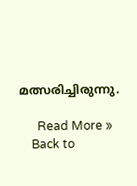മത്സരിച്ചിരുന്നു.

      Read More »
    Back to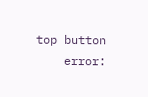top button
    error: